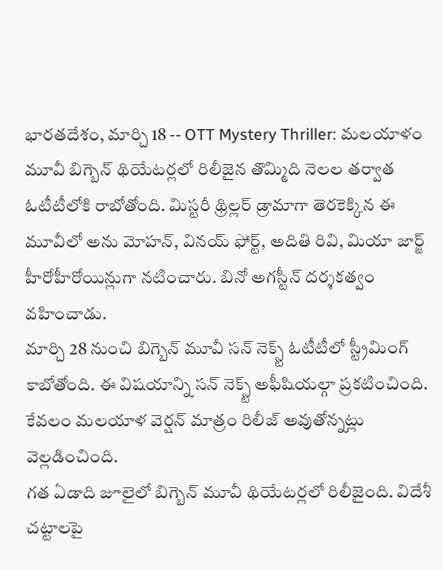భారతదేశం, మార్చి 18 -- OTT Mystery Thriller: మలయాళం మూవీ బిగ్బెన్ థియేటర్లలో రిలీజైన తొమ్మిది నెలల తర్వాత ఓటీటీలోకి రాబోతోంది. మిస్టరీ థ్రిల్లర్ డ్రామాగా తెరకెక్కిన ఈ మూవీలో అను మోహన్, వినయ్ ఫోర్ట్, అదితి రివి, మియా జార్జ్ హీరోహీరోయిన్లుగా నటించారు. బినో అగస్టీన్ దర్శకత్వం వహించాడు.
మార్చి 28 నుంచి బిగ్బెన్ మూవీ సన్ నెక్స్ట్ ఓటీటీలో స్ట్రీమింగ్ కాబోతోంది. ఈ విషయాన్ని సన్ నెక్స్ట్ అఫీషియల్గా ప్రకటించింది. కేవలం మలయాళ వెర్షన్ మాత్రం రిలీజ్ అవుతోన్నట్లు వెల్లడించింది.
గత ఏడాది జూలైలో బిగ్బెన్ మూవీ థియేటర్లలో రిలీజైంది. విదేశీ చట్టాలపై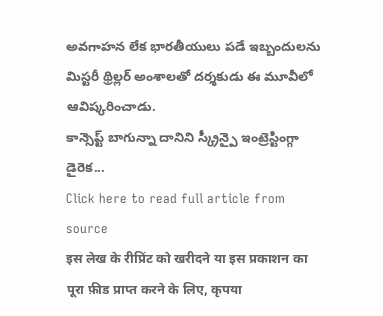అవగాహన లేక భారతీయులు పడే ఇబ్బందులను మిస్టరీ థ్రిల్లర్ అంశాలతో దర్శకుడు ఈ మూవీలో ఆవిష్కరించాడు.
కాన్సెప్ట్ బాగున్నా దానిని స్క్రీన్పై ఇంట్రెస్టింగ్గా డైరెక...
Click here to read full article from source
इस लेख के रीप्रिंट को खरीदने या इस प्रकाशन का पूरा फ़ीड प्राप्त करने के लिए, कृपया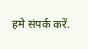हमे संपर्क करें.